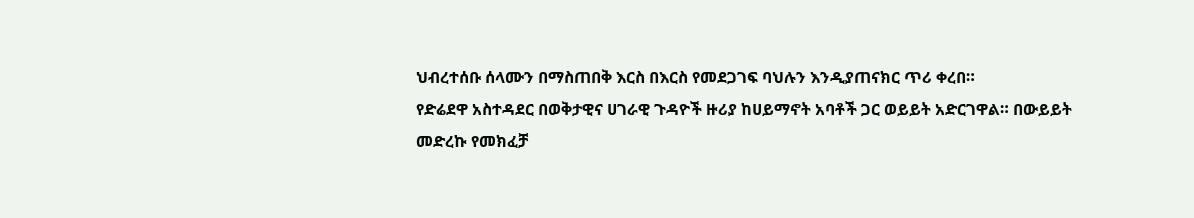ህብረተሰቡ ሰላሙን በማስጠበቅ እርስ በእርስ የመደጋገፍ ባህሉን እንዲያጠናክር ጥሪ ቀረበ።
የድሬደዋ አስተዳደር በወቅታዊና ሀገራዊ ጉዳዮች ዙሪያ ከሀይማኖት አባቶች ጋር ወይይት አድርገዋል። በውይይት መድረኩ የመክፈቻ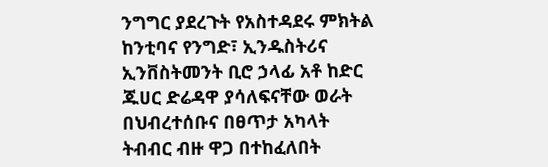ንግግር ያደረጉት የአስተዳደሩ ምክትል ከንቲባና የንግድ፣ ኢንዱስትሪና ኢንቨስትመንት ቢሮ ኃላፊ አቶ ከድር ጁሀር ድሬዳዋ ያሳለፍናቸው ወራት በህብረተሰቡና በፀጥታ አካላት ትብብር ብዙ ዋጋ በተከፈለበት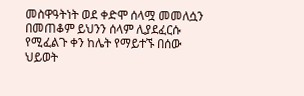መስዋዓትነት ወደ ቀድሞ ሰላሟ መመለሷን በመጠቆም ይህንን ሰላም ሊያደፈርሱ የሚፈልጉ ቀን ከሌት የማይተኙ በሰው ህይወት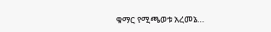ቁማር የሚጫወቱ አረመኔ…